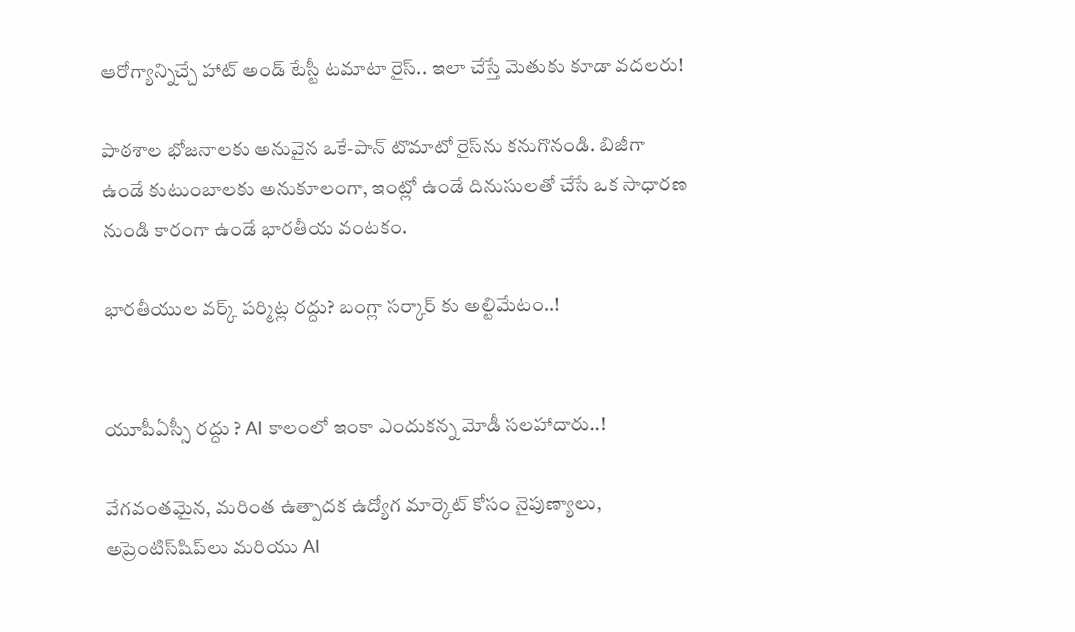ఆరోగ్యాన్నిచ్చే హాట్ అండ్ టేస్టీ టమాటా రైస్.. ఇలా చేస్తే మెతుకు కూడా వదలరు!

పాఠశాల భోజనాలకు అనువైన ఒకే-పాన్ టొమాటో రైస్‌ను కనుగొనండి. బిజీగా ఉండే కుటుంబాలకు అనుకూలంగా, ఇంట్లో ఉండే దినుసులతో చేసే ఒక సాధారణ నుండి కారంగా ఉండే భారతీయ వంటకం.

భారతీయుల వర్క్ పర్మిట్ల రద్దు? బంగ్లా సర్కార్ కు అల్టిమేటం..!


యూపీఏస్సీ రద్దు ? AI కాలంలో ఇంకా ఎందుకన్న మోడీ సలహాదారు..!

వేగవంతమైన, మరింత ఉత్పాదక ఉద్యోగ మార్కెట్ కోసం నైపుణ్యాలు, అప్రెంటిస్‌షిప్‌లు మరియు AI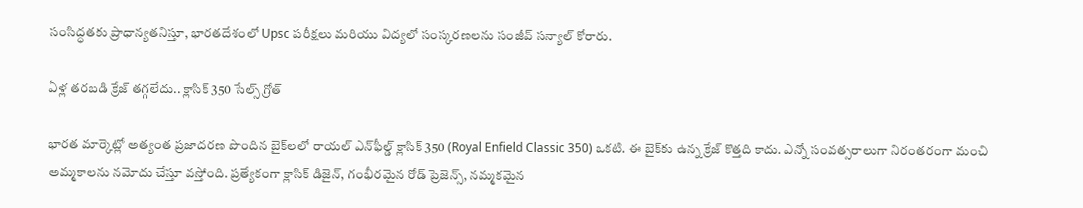సంసిద్ధతకు ప్రాధాన్యతనిస్తూ, భారతదేశంలో Upsc పరీక్షలు మరియు విద్యలో సంస్కరణలను సంజీవ్ సన్యాల్ కోరారు.

ఏళ్ల తరబడి క్రేజ్ తగ్గలేదు.. క్లాసిక్ 350 సేల్స్ గ్రోత్

భారత మార్కెట్లో అత్యంత ప్రజాదరణ పొందిన బైక్‌లలో రాయల్ ఎన్‌ఫీల్డ్ క్లాసిక్ 350 (Royal Enfield Classic 350) ఒకటి. ఈ బైక్‌కు ఉన్న క్రేజ్ కొత్తది కాదు. ఎన్నో సంవత్సరాలుగా నిరంతరంగా మంచి అమ్మకాలను నమోదు చేస్తూ వస్తోంది. ప్రత్యేకంగా క్లాసిక్ డిజైన్, గంభీరమైన రోడ్ ప్రెజెన్స్, నమ్మకమైన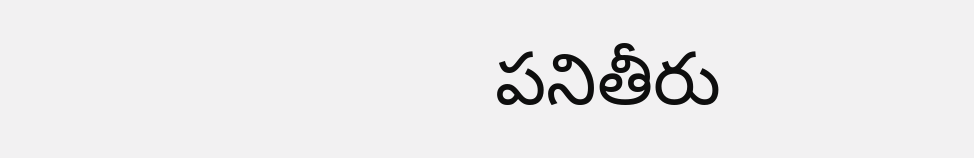పనితీరు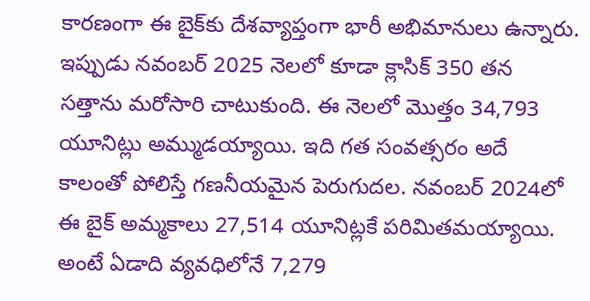కారణంగా ఈ బైక్‌కు దేశవ్యాప్తంగా భారీ అభిమానులు ఉన్నారు. ఇప్పుడు నవంబర్ 2025 నెలలో కూడా క్లాసిక్ 350 తన సత్తాను మరోసారి చాటుకుంది. ఈ నెలలో మొత్తం 34,793 యూనిట్లు అమ్ముడయ్యాయి. ఇది గత సంవత్సరం అదే కాలంతో పోలిస్తే గణనీయమైన పెరుగుదల. నవంబర్ 2024లో ఈ బైక్ అమ్మకాలు 27,514 యూనిట్లకే పరిమితమయ్యాయి. అంటే ఏడాది వ్యవధిలోనే 7,279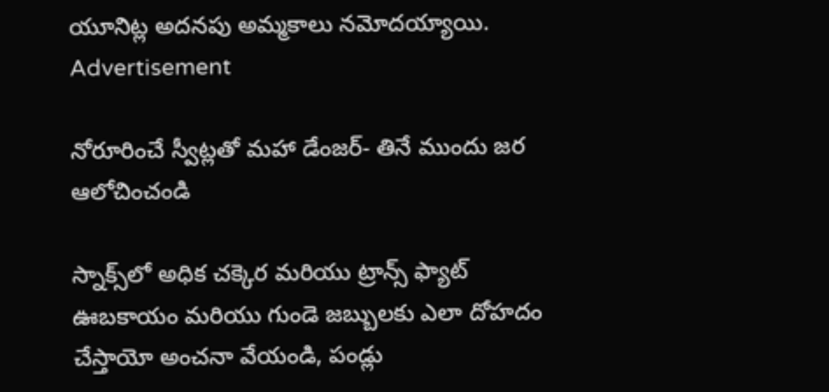యూనిట్ల అదనపు అమ్మకాలు నమోదయ్యాయి.
Advertisement

నోరూరించే స్వీట్లతో మహా డేంజర్- తినే ముందు జర ఆలోచించండి

స్నాక్స్‌లో అధిక చక్కెర మరియు ట్రాన్స్ ఫ్యాట్ ఊబకాయం మరియు గుండె జబ్బులకు ఎలా దోహదం చేస్తాయో అంచనా వేయండి, పండ్లు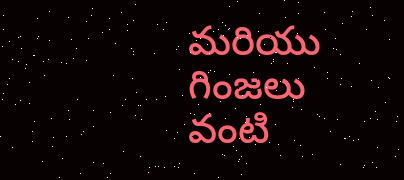మరియు గింజలు వంటి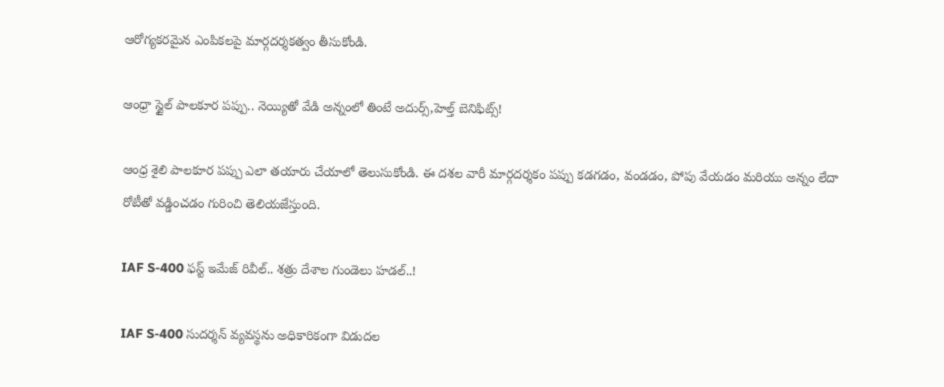ఆరోగ్యకరమైన ఎంపికలపై మార్గదర్శకత్వం తీసుకోండి.

ఆంధ్రా స్టైల్ పాలకూర పప్పు.. నెయ్యితో వేడి అన్నంలో తింటే అదుర్స్,హెల్త్ బెనిఫిట్స్!

ఆంధ్ర శైలి పాలకూర పప్పు ఎలా తయారు చేయాలో తెలుసుకోండి. ఈ దశల వారీ మార్గదర్శకం పప్పు కడగడం, వండడం, పోపు వేయడం మరియు అన్నం లేదా రోటీతో వడ్డించడం గురించి తెలియజేస్తుంది.

IAF S-400 ఫస్ట్ ఇమేజ్ రివీల్.. శత్రు దేశాల గుండెలు హడల్..!

IAF S-400 సుదర్శన్ వ్యవస్థను అధికారికంగా విడుదల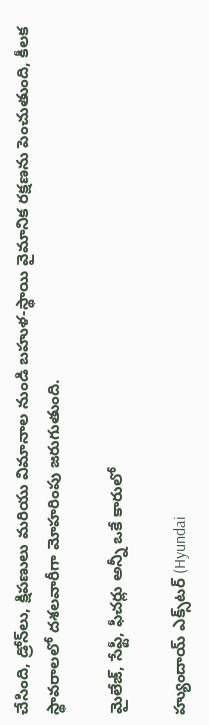చేసింది, డ్రోన్‌లు, క్షిపణులు మరియు విమానాల నుండి బహుళ-స్థాయి వైమానిక రక్షణను పెంచుతుంది, కీలక స్థావరాలలో దశలవారీగా మోహరింపు జరుగుతుంది.

మైలేజ్, సేఫ్టీ, ఫీచర్లు అన్నీ ఒకే కారులో

హ్యుందాయ్ ఎక్స్‌టర్ (Hyundai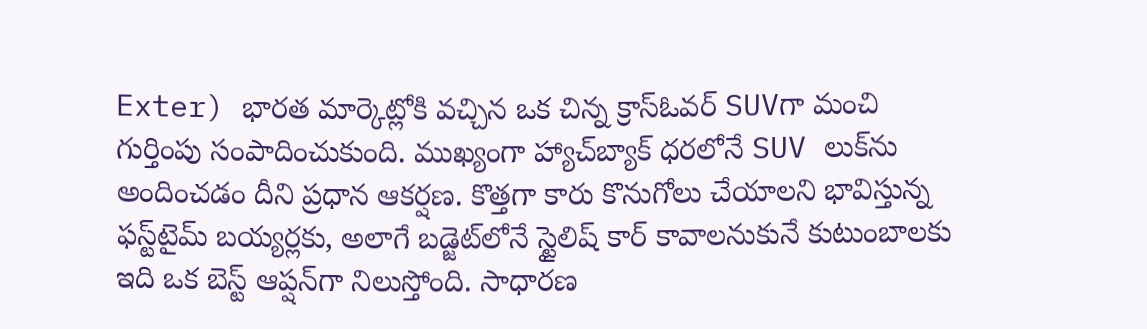Exter) భారత మార్కెట్లోకి వచ్చిన ఒక చిన్న క్రాస్ఓవర్ SUVగా మంచి గుర్తింపు సంపాదించుకుంది. ముఖ్యంగా హ్యాచ్‌బ్యాక్ ధరలోనే SUV లుక్‌ను అందించడం దీని ప్రధాన ఆకర్షణ. కొత్తగా కారు కొనుగోలు చేయాలని భావిస్తున్న ఫస్ట్‌టైమ్ బయ్యర్లకు, అలాగే బడ్జెట్‌లోనే స్టైలిష్ కార్ కావాలనుకునే కుటుంబాలకు ఇది ఒక బెస్ట్ ఆప్షన్‌గా నిలుస్తోంది. సాధారణ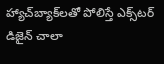హ్యాచ్‌బ్యాక్‌లతో పోలిస్తే ఎక్స్‌టర్ డిజైన్ చాలా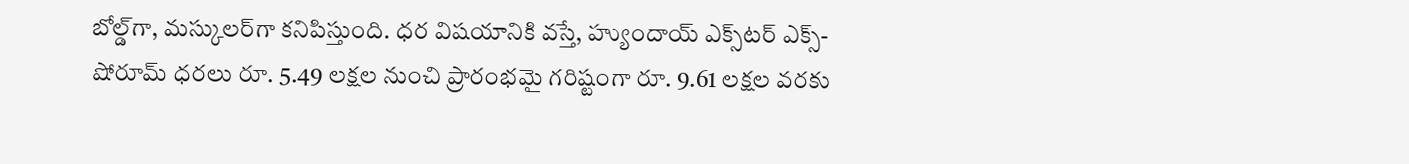బోల్డ్‌గా, మస్కులర్‌గా కనిపిస్తుంది. ధర విషయానికి వస్తే, హ్యుందాయ్ ఎక్స్‌టర్ ఎక్స్-షోరూమ్ ధరలు రూ. 5.49 లక్షల నుంచి ప్రారంభమై గరిష్టంగా రూ. 9.61 లక్షల వరకు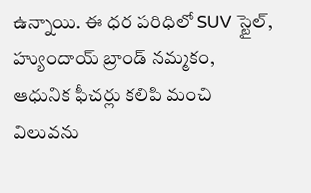ఉన్నాయి. ఈ ధర పరిధిలో SUV స్టైల్, హ్యుందాయ్ బ్రాండ్ నమ్మకం, ఆధునిక ఫీచర్లు కలిపి మంచి విలువను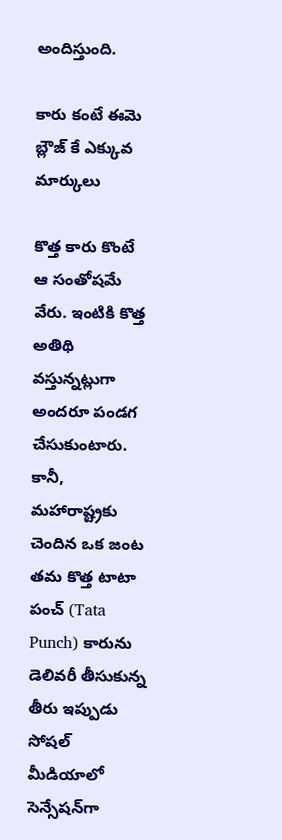అందిస్తుంది.

కారు కంటే ఈమె బ్లౌజ్ కే ఎక్కువ మార్కులు

కొత్త కారు కొంటే ఆ సంతోషమే వేరు. ఇంటికి కొత్త అతిథి వస్తున్నట్లుగా అందరూ పండగ చేసుకుంటారు. కానీ, మహారాష్ట్రకు చెందిన ఒక జంట తమ కొత్త టాటా పంచ్ (Tata Punch) కారును డెలివరీ తీసుకున్న తీరు ఇప్పుడు సోషల్ మీడియాలో సెన్సేషన్‌గా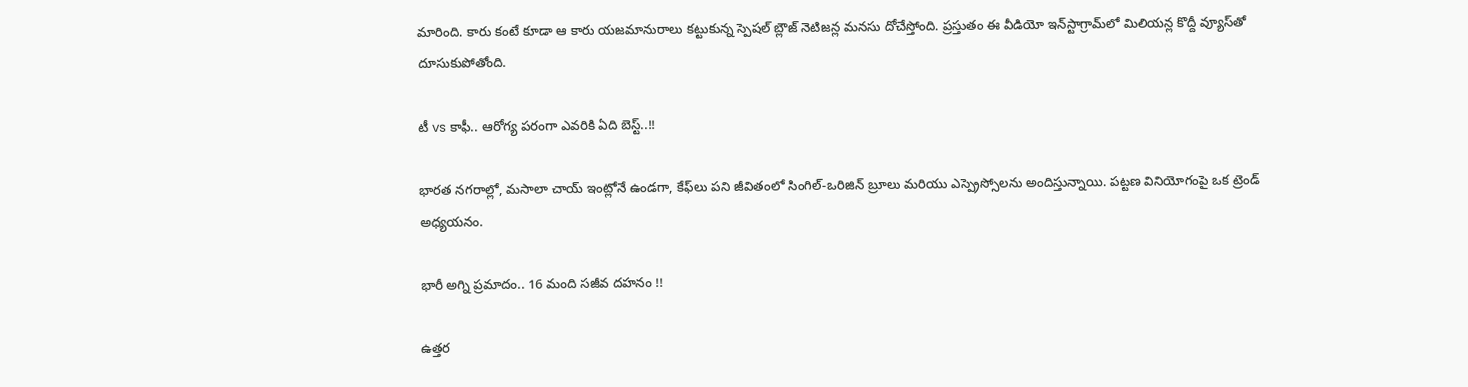మారింది. కారు కంటే కూడా ఆ కారు యజమానురాలు కట్టుకున్న స్పెషల్ బ్లౌజ్ నెటిజన్ల మనసు దోచేస్తోంది. ప్రస్తుతం ఈ వీడియో ఇన్‌స్టాగ్రామ్‌లో మిలియన్ల కొద్దీ వ్యూస్‌తో దూసుకుపోతోంది.

టీ vs కాఫీ.. ఆరోగ్య పరంగా ఎవరికి ఏది బెస్ట్..!!

భారత నగరాల్లో, మసాలా చాయ్ ఇంట్లోనే ఉండగా, కేఫ్‌లు పని జీవితంలో సింగిల్-ఒరిజిన్ బ్రూలు మరియు ఎస్ప్రెస్సోలను అందిస్తున్నాయి. పట్టణ వినియోగంపై ఒక ట్రెండ్ అధ్యయనం.

భారీ అగ్ని ప్రమాదం.. 16 మంది సజీవ దహనం !!

ఉత్తర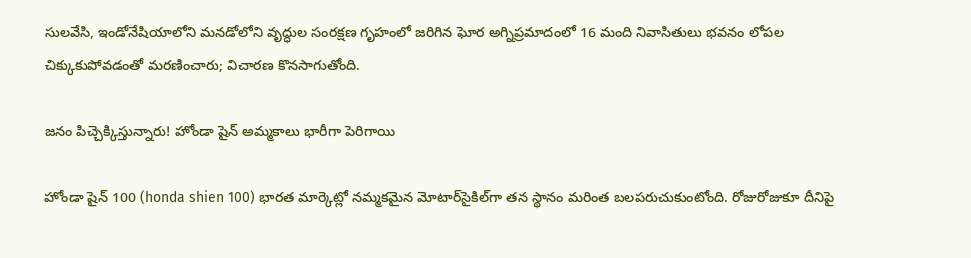సులవేసి, ఇండోనేషియాలోని మనడోలోని వృద్ధుల సంరక్షణ గృహంలో జరిగిన ఘోర అగ్నిప్రమాదంలో 16 మంది నివాసితులు భవనం లోపల చిక్కుకుపోవడంతో మరణించారు; విచారణ కొనసాగుతోంది.

జనం పిచ్చెక్కిస్తున్నారు! హోండా షైన్ అమ్మకాలు భారీగా పెరిగాయి

హోండా షైన్ 100 (honda shien 100) భారత మార్కెట్లో నమ్మకమైన మోటార్‌సైకిల్‌గా తన స్థానం మరింత బలపరుచుకుంటోంది. రోజురోజుకూ దీనిపై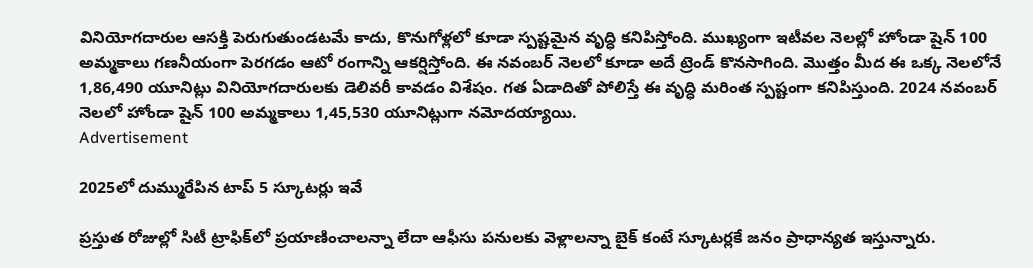వినియోగదారుల ఆసక్తి పెరుగుతుండటమే కాదు, కొనుగోళ్లలో కూడా స్పష్టమైన వృద్ధి కనిపిస్తోంది. ముఖ్యంగా ఇటీవల నెలల్లో హోండా షైన్ 100 అమ్మకాలు గణనీయంగా పెరగడం ఆటో రంగాన్ని ఆకర్షిస్తోంది. ఈ నవంబర్ నెలలో కూడా అదే ట్రెండ్ కొనసాగింది. మొత్తం మీద ఈ ఒక్క నెలలోనే 1,86,490 యూనిట్లు వినియోగదారులకు డెలివరీ కావడం విశేషం. గత ఏడాదితో పోలిస్తే ఈ వృద్ధి మరింత స్పష్టంగా కనిపిస్తుంది. 2024 నవంబర్ నెలలో హోండా షైన్ 100 అమ్మకాలు 1,45,530 యూనిట్లుగా నమోదయ్యాయి.
Advertisement

2025లో దుమ్మురేపిన టాప్ 5 స్కూటర్లు ఇవే

ప్రస్తుత రోజుల్లో సిటీ ట్రాఫిక్‌లో ప్రయాణించాలన్నా లేదా ఆఫీసు పనులకు వెళ్లాలన్నా బైక్ కంటే స్కూటర్లకే జనం ప్రాధాన్యత ఇస్తున్నారు.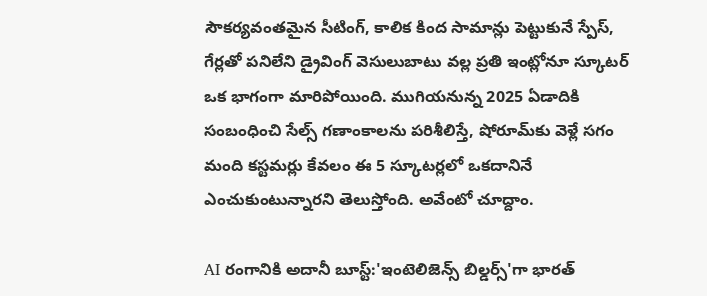సౌకర్యవంతమైన సీటింగ్, కాలిక కింద సామాన్లు పెట్టుకునే స్పేస్, గేర్లతో పనిలేని డ్రైవింగ్ వెసులుబాటు వల్ల ప్రతి ఇంట్లోనూ స్కూటర్ ఒక భాగంగా మారిపోయింది. ముగియనున్న 2025 ఏడాదికి సంబంధించి సేల్స్ గణాంకాలను పరిశీలిస్తే, షోరూమ్‌కు వెళ్లే సగం మంది కస్టమర్లు కేవలం ఈ 5 స్కూటర్లలో ఒకదానినే ఎంచుకుంటున్నారని తెలుస్తోంది. అవేంటో చూద్దాం.

AI రంగానికి అదానీ బూస్ట్:'ఇంటెలిజెన్స్ బిల్డర్స్'గా భారత్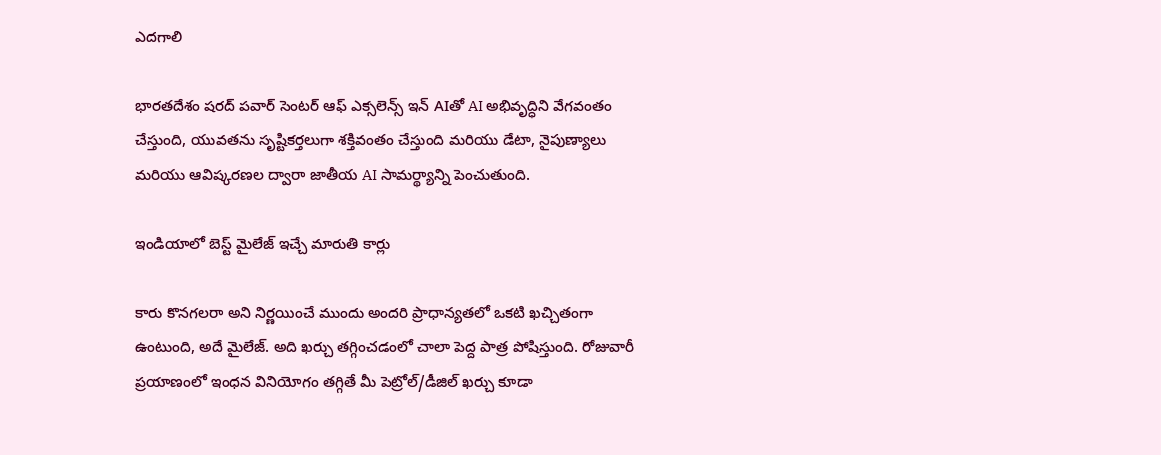ఎదగాలి

భారతదేశం షరద్ పవార్ సెంటర్ ఆఫ్ ఎక్సలెన్స్ ఇన్ AIతో AI అభివృద్ధిని వేగవంతం చేస్తుంది, యువతను సృష్టికర్తలుగా శక్తివంతం చేస్తుంది మరియు డేటా, నైపుణ్యాలు మరియు ఆవిష్కరణల ద్వారా జాతీయ AI సామర్థ్యాన్ని పెంచుతుంది.

ఇండియాలో బెస్ట్ మైలేజ్ ఇచ్చే మారుతి కార్లు

కారు కొనగలరా అని నిర్ణయించే ముందు అందరి ప్రాధాన్యతలో ఒకటి ఖచ్చితంగా ఉంటుంది, అదే మైలేజ్. అది ఖర్చు తగ్గించడంలో చాలా పెద్ద పాత్ర పోషిస్తుంది. రోజువారీ ప్రయాణంలో ఇంధన వినియోగం తగ్గితే మీ పెట్రోల్/డీజిల్ ఖర్చు కూడా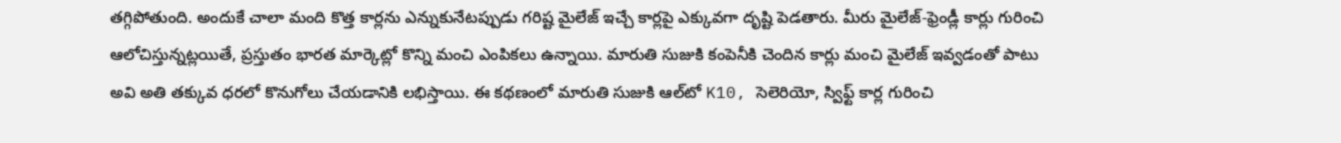తగ్గిపోతుంది. అందుకే చాలా మంది కొత్త కార్లను ఎన్నుకునేటప్పుడు గరిష్ట మైలేజ్ ఇచ్చే కార్లపై ఎక్కువగా దృష్టి పెడతారు. మీరు మైలేజ్‌-ఫ్రెండ్లీ కార్లు గురించి ఆలోచిస్తున్నట్లయితే, ప్రస్తుతం భారత మార్కెట్లో కొన్ని మంచి ఎంపికలు ఉన్నాయి. మారుతి సుజుకి కంపెనీకి చెందిన కార్లు మంచి మైలేజ్ ఇవ్వడంతో పాటు అవి అతి తక్కువ ధరలో కొనుగోలు చేయడానికి లభిస్తాయి. ఈ కథణంలో మారుతి సుజుకి ఆల్‌టో K10, సెలెరియో, స్విఫ్ట్ కార్ల గురించి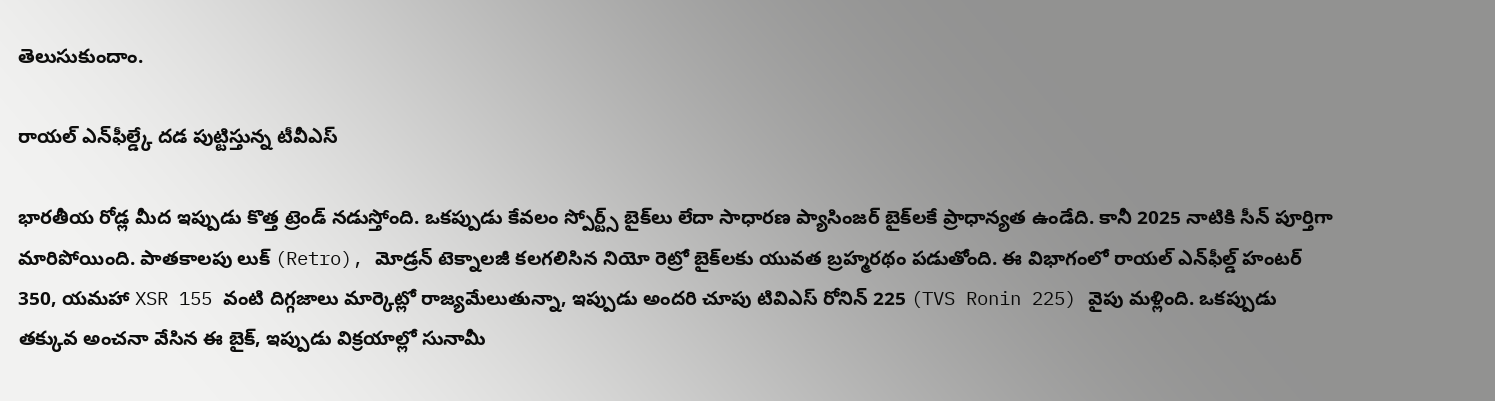తెలుసుకుందాం.

రాయల్ ఎన్‌ఫీల్డ్కే దడ పుట్టిస్తున్న టీవీఎస్

భారతీయ రోడ్ల మీద ఇప్పుడు కొత్త ట్రెండ్ నడుస్తోంది. ఒకప్పుడు కేవలం స్పోర్ట్స్ బైక్‌లు లేదా సాధారణ ప్యాసింజర్ బైక్‌లకే ప్రాధాన్యత ఉండేది. కానీ 2025 నాటికి సీన్ పూర్తిగా మారిపోయింది. పాతకాలపు లుక్ (Retro), మోడ్రన్ టెక్నాలజీ కలగలిసిన నియో రెట్రో బైక్‌లకు యువత బ్రహ్మరథం పడుతోంది. ఈ విభాగంలో రాయల్ ఎన్‌ఫీల్డ్ హంటర్ 350, యమహా XSR 155 వంటి దిగ్గజాలు మార్కెట్లో రాజ్యమేలుతున్నా, ఇప్పుడు అందరి చూపు టివిఎస్ రోనిన్ 225 (TVS Ronin 225) వైపు మళ్లింది. ఒకప్పుడు తక్కువ అంచనా వేసిన ఈ బైక్, ఇప్పుడు విక్రయాల్లో సునామీ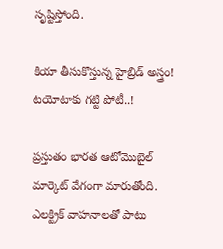సృష్టిస్తోంది.

కియా తీసుకొస్తున్న హైబ్రిడ్ అస్త్రం! టయోటాకు గట్టి పోటీ..!

ప్రస్తుతం భారత ఆటోమొబైల్ మార్కెట్ వేగంగా మారుతోంది. ఎలక్ట్రిక్ వాహనాలతో పాటు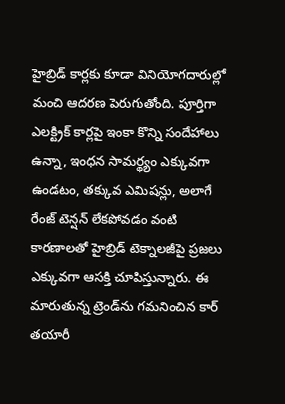హైబ్రిడ్ కార్లకు కూడా వినియోగదారుల్లో మంచి ఆదరణ పెరుగుతోంది. పూర్తిగా ఎలక్ట్రిక్ కార్లపై ఇంకా కొన్ని సందేహాలు ఉన్నా, ఇంధన సామర్థ్యం ఎక్కువగా ఉండటం, తక్కువ ఎమిషన్లు, అలాగే రేంజ్ టెన్షన్ లేకపోవడం వంటి కారణాలతో హైబ్రిడ్ టెక్నాలజీపై ప్రజలు ఎక్కువగా ఆసక్తి చూపిస్తున్నారు. ఈ మారుతున్న ట్రెండ్‌ను గమనించిన కార్ తయారీ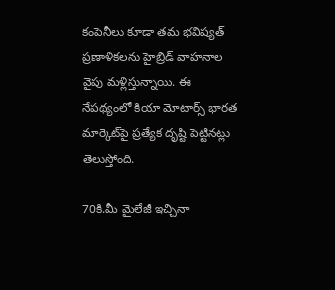కంపెనీలు కూడా తమ భవిష్యత్ ప్రణాళికలను హైబ్రిడ్ వాహనాల వైపు మళ్లిస్తున్నాయి. ఈ నేపథ్యంలో కియా మోటార్స్ భారత మార్కెట్‌పై ప్రత్యేక దృష్టి పెట్టినట్లు తెలుస్తోంది.

70కి.మీ మైలేజీ ఇచ్చినా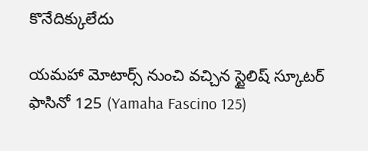కొనేదిక్కులేదు

యమహా మోటార్స్ నుంచి వచ్చిన స్టైలిష్ స్కూటర్ ఫాసినో 125 (Yamaha Fascino 125)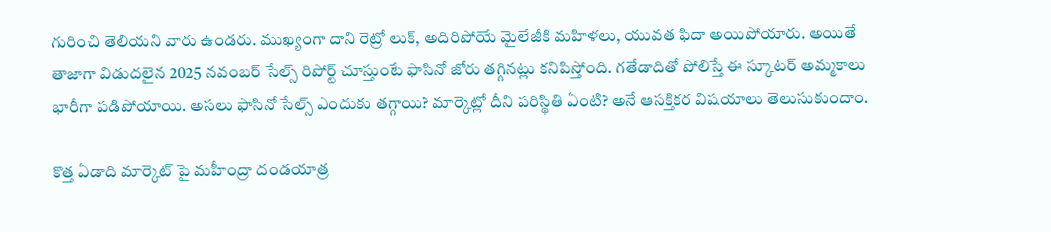గురించి తెలియని వారు ఉండరు. ముఖ్యంగా దాని రెట్రో లుక్, అదిరిపోయే మైలేజీకి మహిళలు, యువత ఫిదా అయిపోయారు. అయితే తాజాగా విడుదలైన 2025 నవంబర్ సేల్స్ రిపోర్ట్ చూస్తుంటే ఫాసినో జోరు తగ్గినట్లు కనిపిస్తోంది. గతేడాదితో పోలిస్తే ఈ స్కూటర్ అమ్మకాలు భారీగా పడిపోయాయి. అసలు ఫాసినో సేల్స్ ఎందుకు తగ్గాయి? మార్కెట్లో దీని పరిస్థితి ఏంటి? అనే ఆసక్తికర విషయాలు తెలుసుకుందాం.

కొత్త ఏడాది మార్కెట్ పై మహీంద్రా దండయాత్ర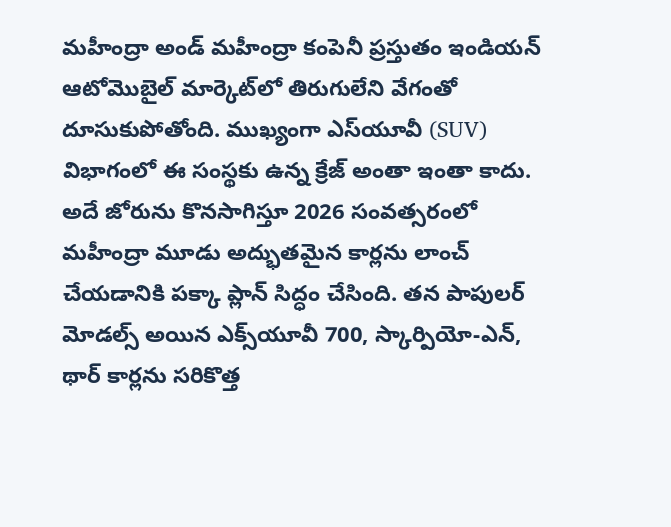మహీంద్రా అండ్ మహీంద్రా కంపెనీ ప్రస్తుతం ఇండియన్ ఆటోమొబైల్ మార్కెట్‌లో తిరుగులేని వేగంతో దూసుకుపోతోంది. ముఖ్యంగా ఎస్‌యూవీ (SUV) విభాగంలో ఈ సంస్థకు ఉన్న క్రేజ్ అంతా ఇంతా కాదు. అదే జోరును కొనసాగిస్తూ 2026 సంవత్సరంలో మహీంద్రా మూడు అద్భుతమైన కార్లను లాంచ్ చేయడానికి పక్కా ప్లాన్ సిద్ధం చేసింది. తన పాపులర్ మోడల్స్ అయిన ఎక్స్‌యూవీ 700, స్కార్పియో-ఎన్, థార్ కార్లను సరికొత్త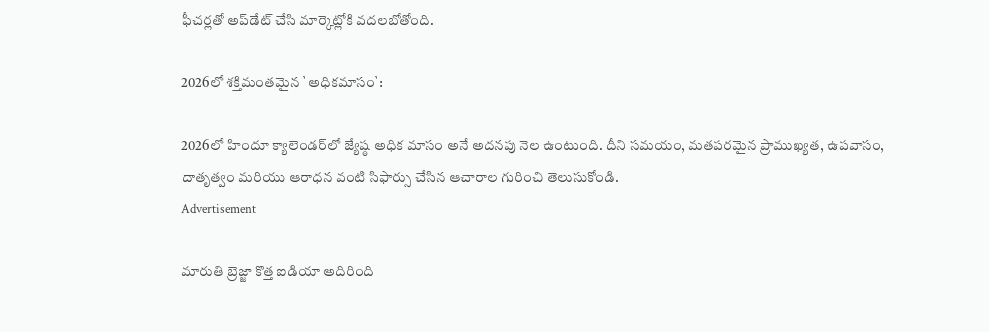ఫీచర్లతో అప్‌డేట్ చేసి మార్కెట్లోకి వదలబోతోంది.

2026లో శక్తిమంతమైన `అధికమాసం`:

2026లో హిందూ క్యాలెండర్‌లో జ్యేష్ఠ అధిక మాసం అనే అదనపు నెల ఉంటుంది. దీని సమయం, మతపరమైన ప్రాముఖ్యత, ఉపవాసం, దాతృత్వం మరియు ఆరాధన వంటి సిఫార్సు చేసిన ఆచారాల గురించి తెలుసుకోండి.
Advertisement

మారుతి బ్రెజ్జా కొత్త ఐడియా అదిరింది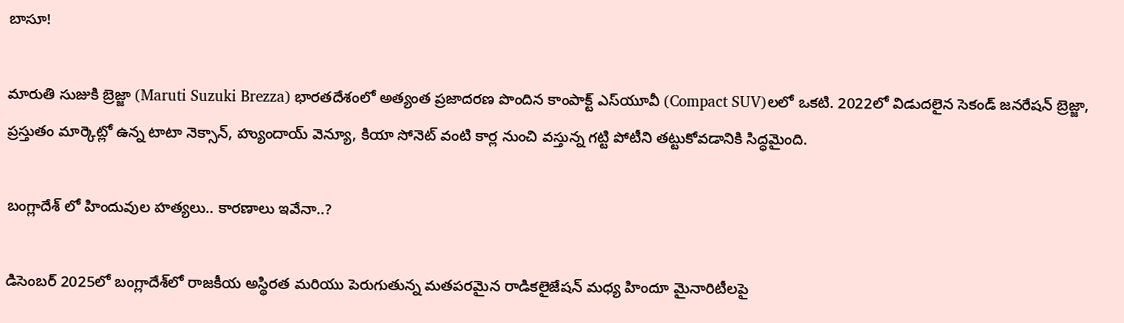బాసూ!

మారుతి సుజుకి బ్రెజ్జా (Maruti Suzuki Brezza) భారతదేశంలో అత్యంత ప్రజాదరణ పొందిన కాంపాక్ట్ ఎస్‌యూవీ (Compact SUV)లలో ఒకటి. 2022లో విడుదలైన సెకండ్ జనరేషన్ బ్రెజ్జా, ప్రస్తుతం మార్కెట్లో ఉన్న టాటా నెక్సాన్, హ్యుందాయ్ వెన్యూ, కియా సోనెట్ వంటి కార్ల నుంచి వస్తున్న గట్టి పోటీని తట్టుకోవడానికి సిద్ధమైంది.

బంగ్లాదేశ్ లో హిందువుల హత్యలు.. కారణాలు ఇవేనా..?

డిసెంబర్ 2025లో బంగ్లాదేశ్‌లో రాజకీయ అస్థిరత మరియు పెరుగుతున్న మతపరమైన రాడికలైజేషన్ మధ్య హిందూ మైనారిటీలపై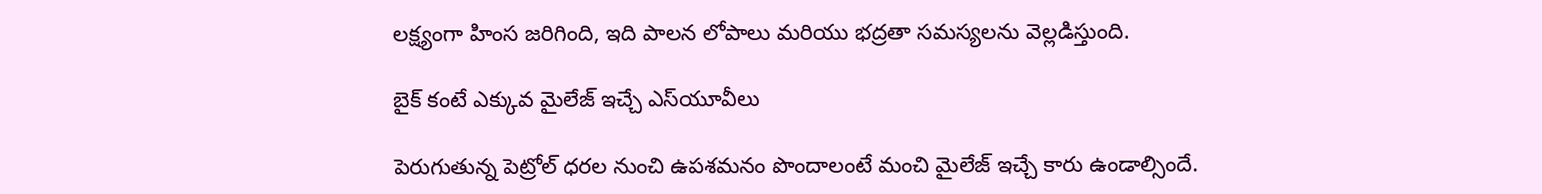లక్ష్యంగా హింస జరిగింది, ఇది పాలన లోపాలు మరియు భద్రతా సమస్యలను వెల్లడిస్తుంది.

బైక్ కంటే ఎక్కువ మైలేజ్ ఇచ్చే ఎస్‌యూవీలు

పెరుగుతున్న పెట్రోల్ ధరల నుంచి ఉపశమనం పొందాలంటే మంచి మైలేజ్ ఇచ్చే కారు ఉండాల్సిందే.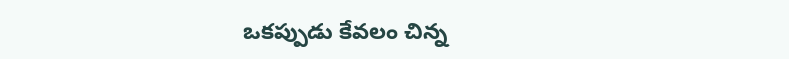ఒకప్పుడు కేవలం చిన్న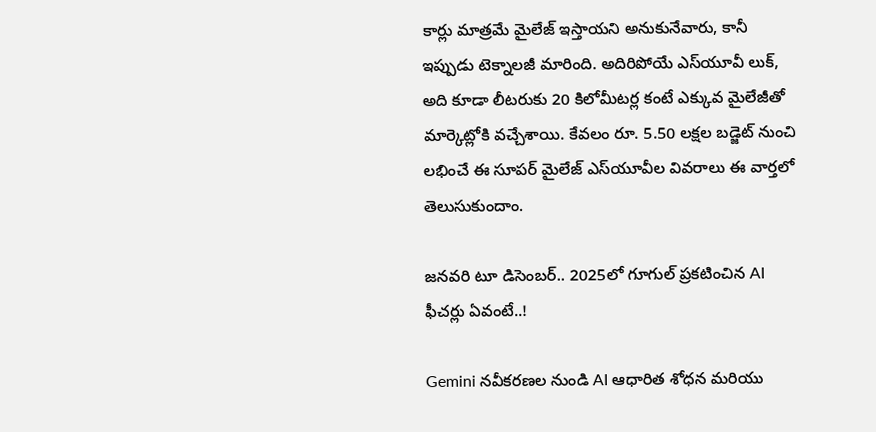కార్లు మాత్రమే మైలేజ్ ఇస్తాయని అనుకునేవారు, కానీ ఇప్పుడు టెక్నాలజీ మారింది. అదిరిపోయే ఎస్‌యూవీ లుక్, అది కూడా లీటరుకు 20 కిలోమీటర్ల కంటే ఎక్కువ మైలేజీతో మార్కెట్లోకి వచ్చేశాయి. కేవలం రూ. 5.50 లక్షల బడ్జెట్ నుంచి లభించే ఈ సూపర్ మైలేజ్ ఎస్‌యూవీల వివరాలు ఈ వార్తలో తెలుసుకుందాం.

జనవరి టూ డిసెంబర్.. 2025లో గూగుల్ ప్రకటించిన AI ఫీచర్లు ఏవంటే..!

Gemini నవీకరణల నుండి AI ఆధారిత శోధన మరియు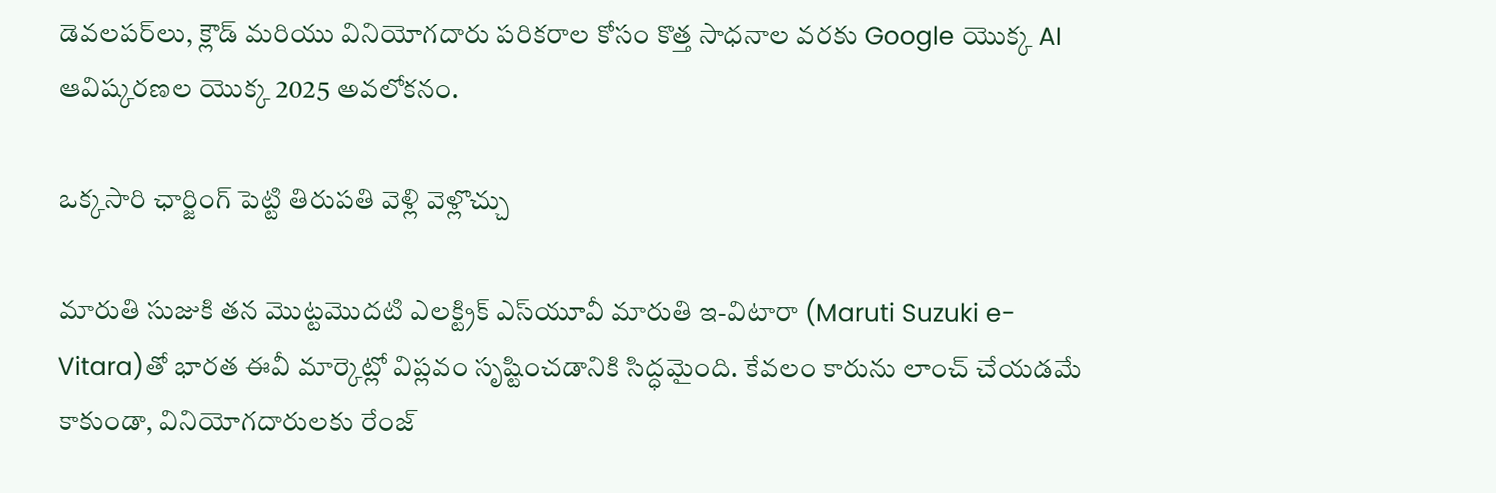డెవలపర్‌లు, క్లౌడ్ మరియు వినియోగదారు పరికరాల కోసం కొత్త సాధనాల వరకు Google యొక్క AI ఆవిష్కరణల యొక్క 2025 అవలోకనం.

ఒక్కసారి ఛార్జింగ్ పెట్టి తిరుపతి వెళ్లి వెళ్లొచ్చు

మారుతి సుజుకి తన మొట్టమొదటి ఎలక్ట్రిక్ ఎస్‌యూవీ మారుతి ఇ-విటారా (Maruti Suzuki e-Vitara)తో భారత ఈవీ మార్కెట్లో విప్లవం సృష్టించడానికి సిద్ధమైంది. కేవలం కారును లాంచ్ చేయడమే కాకుండా, వినియోగదారులకు రేంజ్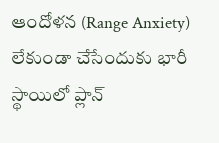ఆందోళన (Range Anxiety) లేకుండా చేసేందుకు భారీ స్థాయిలో ప్లాన్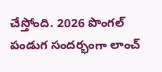చేస్తోంది. 2026 పొంగల్ పండుగ సందర్భంగా లాంచ్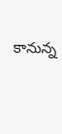కానున్న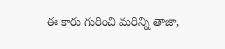ఈ కారు గురించి మరిన్ని తాజా,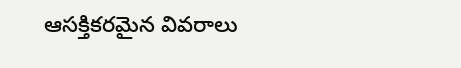ఆసక్తికరమైన వివరాలు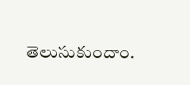తెలుసుకుందాం.